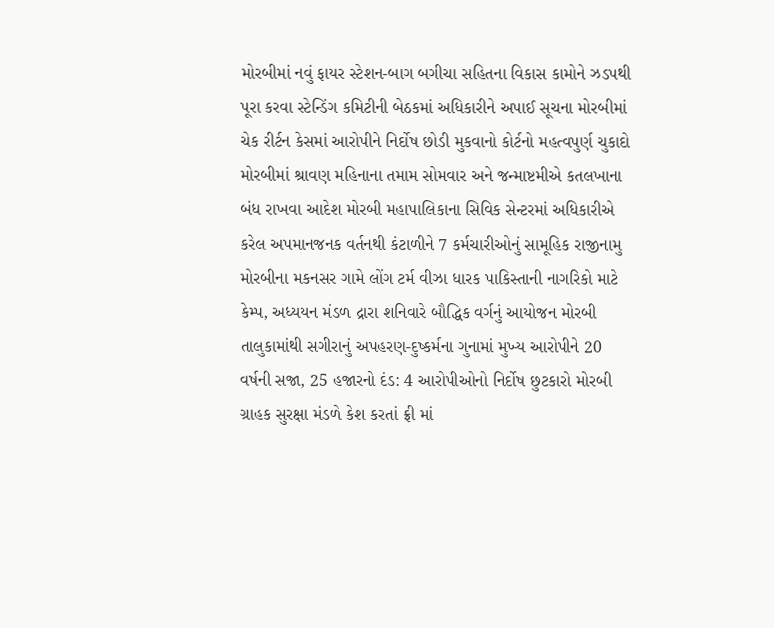મોરબીમાં નવું ફાયર સ્ટેશન-બાગ બગીચા સહિતના વિકાસ કામોને ઝડપથી પૂરા કરવા સ્ટેન્ડિંગ કમિટીની બેઠકમાં અધિકારીને અપાઈ સૂચના મોરબીમાં ચેક રીર્ટન કેસમાં આરોપીને નિર્દોષ છોડી મુકવાનો કોર્ટનો મહત્વપુર્ણ ચુકાદો મોરબીમાં શ્રાવણ મહિનાના તમામ સોમવાર અને જન્માષ્ટમીએ કતલખાના બંધ રાખવા આદેશ મોરબી મહાપાલિકાના સિવિક સેન્ટરમાં અધિકારીએ કરેલ અપમાનજનક વર્તનથી કંટાળીને 7 કર્મચારીઓનું સામૂહિક રાજીનામુ મોરબીના મકનસર ગામે લોંગ ટર્મ વીઝા ધારક પાકિસ્તાની નાગરિકો માટે કેમ્પ, અધ્યયન મંડળ દ્રારા શનિવારે બૌદ્ધિક વર્ગનું આયોજન મોરબી તાલુકામાંથી સગીરાનું અપહરણ-દુષ્કર્મના ગુનામાં મુખ્ય આરોપીને 20 વર્ષની સજા, 25 હજારનો દંડ: 4 આરોપીઓનો નિર્દોષ છુટકારો મોરબી ગ્રાહક સુરક્ષા મંડળે કેશ કરતાં ફ્રી માં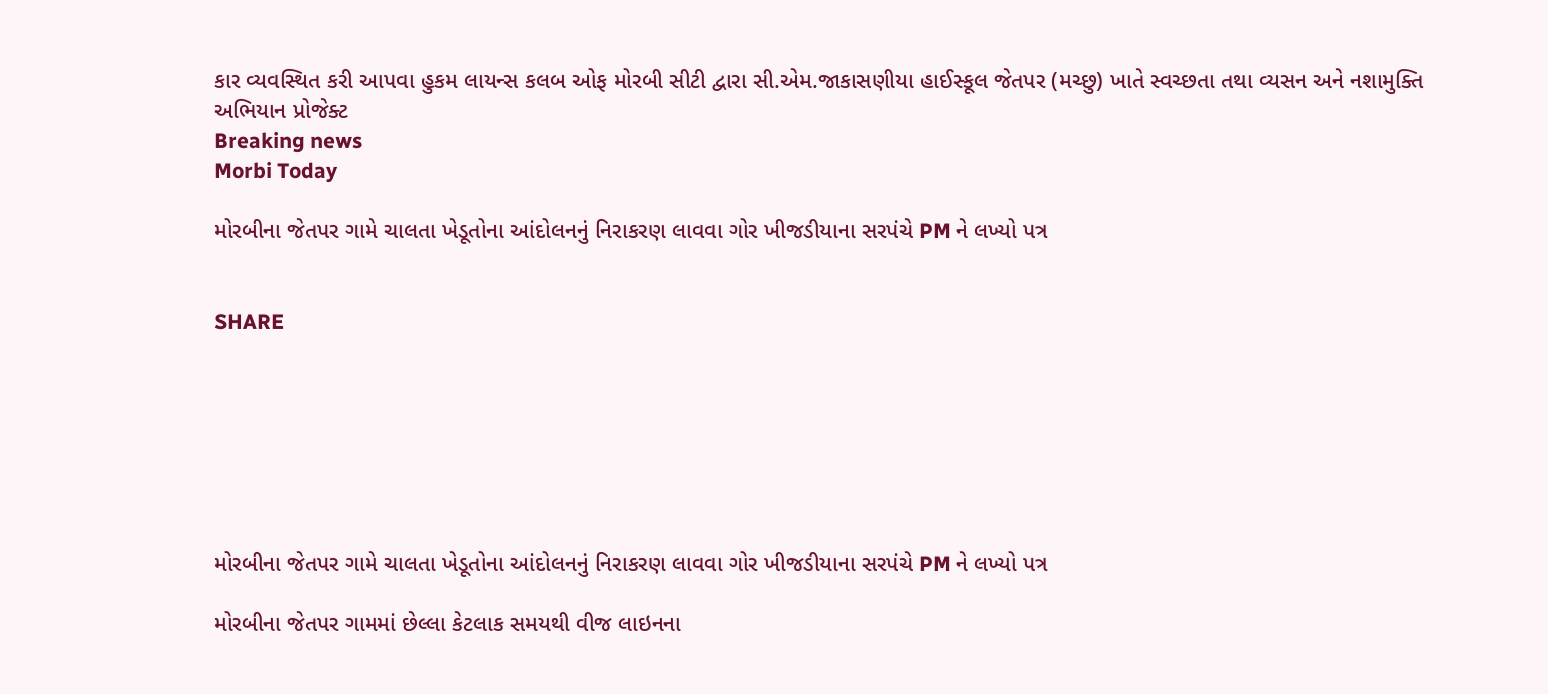કાર વ્યવસ્થિત કરી આપવા હુકમ લાયન્સ કલબ ઓફ મોરબી સીટી દ્વારા સી.એમ.જાકાસણીયા હાઈસ્કૂલ જેતપર (મચ્છુ) ખાતે સ્વચ્છતા તથા વ્યસન અને નશામુક્તિ અભિયાન પ્રોજેક્ટ
Breaking news
Morbi Today

મોરબીના જેતપર ગામે ચાલતા ખેડૂતોના આંદોલનનું નિરાકરણ લાવવા ગોર ખીજડીયાના સરપંચે PM ને લખ્યો પત્ર


SHARE







મોરબીના જેતપર ગામે ચાલતા ખેડૂતોના આંદોલનનું નિરાકરણ લાવવા ગોર ખીજડીયાના સરપંચે PM ને લખ્યો પત્ર

મોરબીના જેતપર ગામમાં છેલ્લા કેટલાક સમયથી વીજ લાઇનના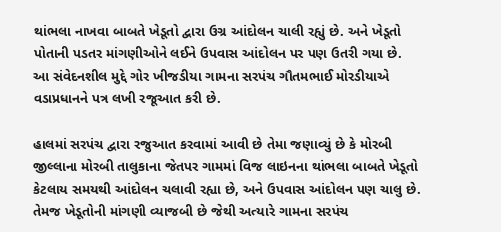થાંભલા નાખવા બાબતે ખેડૂતો દ્વારા ઉગ્ર આંદોલન ચાલી રહ્યું છે. અને ખેડૂતો પોતાની પડતર માંગણીઓને લઈને ઉપવાસ આંદોલન પર પણ ઉતરી ગયા છે. આ સંવેદનશીલ મુદ્દે ગોર ખીજડીયા ગામના સરપંચ ગૌતમભાઈ મોરડીયાએ વડાપ્રધાનને પત્ર લખી રજૂઆત કરી છે.

હાલમાં સરપંચ દ્વારા રજુઆત કરવામાં આવી છે તેમા જણાવ્યું છે કે મોરબી જીલ્લાના મોરબી તાલુકાના જેતપર ગામમાં વિજ લાઇનના થાંભલા બાબતે ખેડૂતો કેટલાય સમયથી આંદોલન ચલાવી રહ્યા છે, અને ઉપવાસ આંદોલન પણ ચાલુ છે. તેમજ ખેડૂતોની માંગણી વ્યાજબી છે જેથી અત્યારે ગામના સરપંચ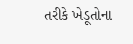તરીકે ખેડૂતોના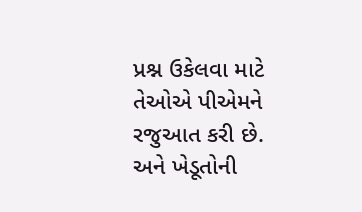પ્રશ્ન ઉકેલવા માટે તેઓએ પીએમને રજુઆત કરી છે. અને ખેડૂતોની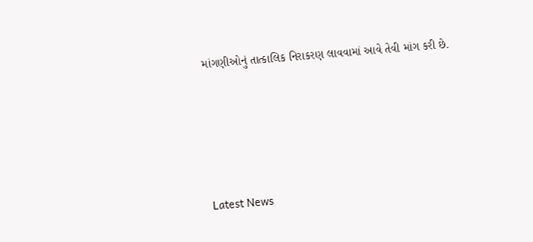માંગણીઓનું તાત્કાલિક નિરાકરણ લાવવામાં આવે તેવી માંગ કરી છે.






Latest News